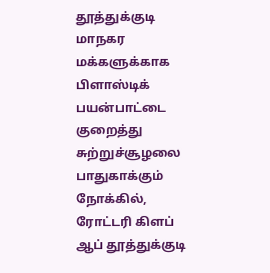தூத்துக்குடி மாநகர மக்களுக்காக பிளாஸ்டிக் பயன்பாட்டை குறைத்து சுற்றுச்சூழலை பாதுகாக்கும் நோக்கில், ரோட்டரி கிளப் ஆப் தூத்துக்குடி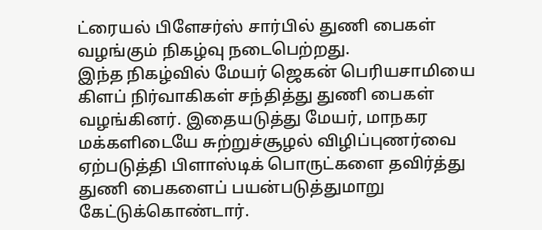ட்ரையல் பிளேசர்ஸ் சார்பில் துணி பைகள் வழங்கும் நிகழ்வு நடைபெற்றது.
இந்த நிகழ்வில் மேயர் ஜெகன் பெரியசாமியை கிளப் நிர்வாகிகள் சந்தித்து துணி பைகள் வழங்கினர். இதையடுத்து மேயர், மாநகர மக்களிடையே சுற்றுச்சூழல் விழிப்புணர்வை ஏற்படுத்தி பிளாஸ்டிக் பொருட்களை தவிர்த்து துணி பைகளைப் பயன்படுத்துமாறு கேட்டுக்கொண்டார்.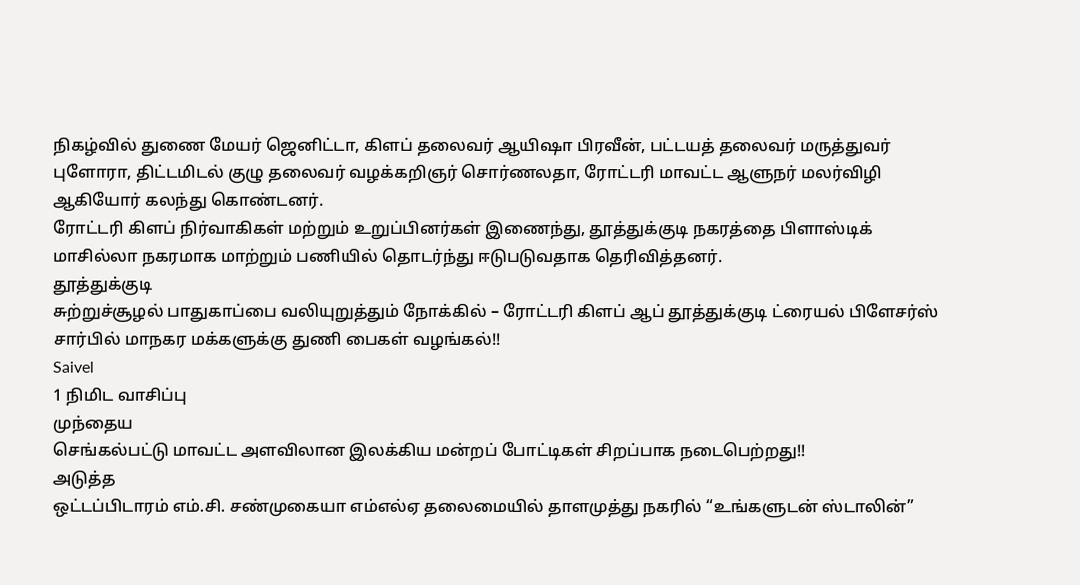நிகழ்வில் துணை மேயர் ஜெனிட்டா, கிளப் தலைவர் ஆயிஷா பிரவீன், பட்டயத் தலைவர் மருத்துவர் புளோரா, திட்டமிடல் குழு தலைவர் வழக்கறிஞர் சொர்ணலதா, ரோட்டரி மாவட்ட ஆளுநர் மலர்விழி ஆகியோர் கலந்து கொண்டனர்.
ரோட்டரி கிளப் நிர்வாகிகள் மற்றும் உறுப்பினர்கள் இணைந்து, தூத்துக்குடி நகரத்தை பிளாஸ்டிக் மாசில்லா நகரமாக மாற்றும் பணியில் தொடர்ந்து ஈடுபடுவதாக தெரிவித்தனர்.
தூத்துக்குடி
சுற்றுச்சூழல் பாதுகாப்பை வலியுறுத்தும் நோக்கில் – ரோட்டரி கிளப் ஆப் தூத்துக்குடி ட்ரையல் பிளேசர்ஸ் சார்பில் மாநகர மக்களுக்கு துணி பைகள் வழங்கல்!!
Saivel
1 நிமிட வாசிப்பு
முந்தைய
செங்கல்பட்டு மாவட்ட அளவிலான இலக்கிய மன்றப் போட்டிகள் சிறப்பாக நடைபெற்றது!!
அடுத்த
ஒட்டப்பிடாரம் எம்.சி. சண்முகையா எம்எல்ஏ தலைமையில் தாளமுத்து நகரில் “உங்களுடன் ஸ்டாலின்”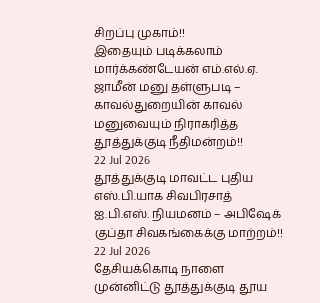சிறப்பு முகாம்!!
இதையும் படிக்கலாம்
மார்க்கண்டேயன் எம்.எல்.ஏ. ஜாமீன் மனு தள்ளுபடி – காவல்துறையின் காவல் மனுவையும் நிராகரித்த தூத்துக்குடி நீதிமன்றம்!!
22 Jul 2026
தூத்துக்குடி மாவட்ட புதிய எஸ்.பி.யாக சிவபிரசாத் ஐ.பி.எஸ். நியமனம் – அபிஷேக் குப்தா சிவகங்கைக்கு மாற்றம்!!
22 Jul 2026
தேசியக்கொடி நாளை முன்னிட்டு தூத்துக்குடி தூய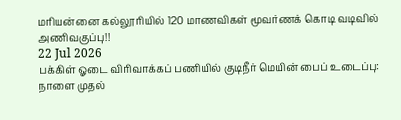மரியன்னை கல்லூரியில் 120 மாணவிகள் மூவர்ணக் கொடி வடிவில் அணிவகுப்பு!!
22 Jul 2026
பக்கிள் ஓடை விரிவாக்கப் பணியில் குடிநீர் மெயின் பைப் உடைப்பு: நாளை முதல்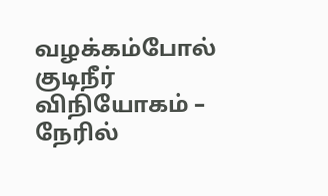வழக்கம்போல் குடிநீர் விநியோகம் – நேரில்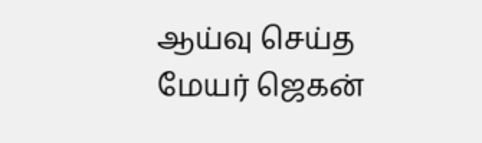ஆய்வு செய்த மேயர் ஜெகன்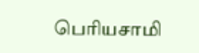பெரியசாமி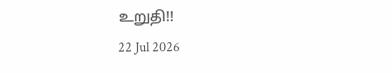உறுதி!!
22 Jul 2026